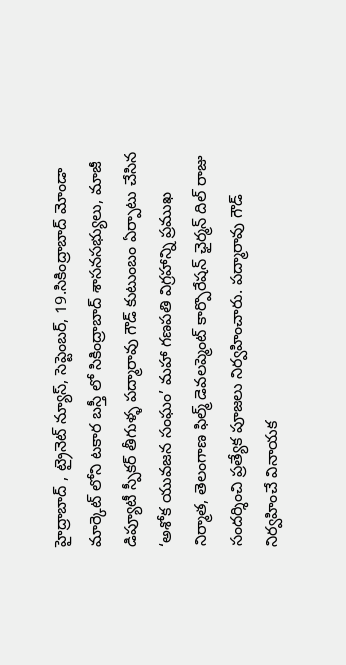హైద్రాబాద్ , ట్రైనెట్ న్యూస్, సెప్టెంబర్, 19.సికింద్రాబాద్ మోండా మార్కెట్ లోని టకార బస్తీ లో సికింద్రాబాద్ శాసనసభ్యులు, మాజీ డిప్యూటీ స్పీకర్ తీగుళ్ళ పద్మారావు గౌడ్ కుటుంబం ఏర్పాటు చేసిన ‘అశోక యువజన సంఘం’ మహా గణపతి విగ్రహాన్ని ప్రముఖ నిర్మాత, తెలంగాణ ఫిల్మ్ డెవలప్మెంట్ కార్పొరేషన్ ఛైర్మన్ దిల్ రాజు సందర్శించి ప్రత్యేక పూజలు నిర్వహించారు. పద్మారావు గౌడ్ నిర్వహించే వినాయక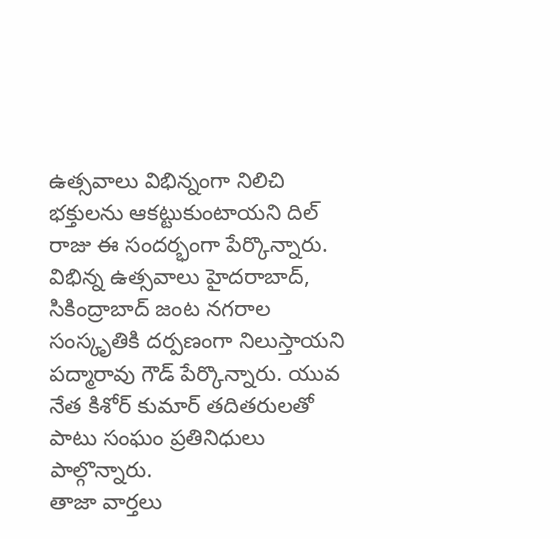ఉత్సవాలు విభిన్నంగా నిలిచి భక్తులను ఆకట్టుకుంటాయని దిల్ రాజు ఈ సందర్భంగా పేర్కొన్నారు. విభిన్న ఉత్సవాలు హైదరాబాద్, సికింద్రాబాద్ జంట నగరాల సంస్కృతికి దర్పణంగా నిలుస్తాయని పద్మారావు గౌడ్ పేర్కొన్నారు. యువ నేత కిశోర్ కుమార్ తదితరులతో పాటు సంఘం ప్రతినిధులు పాల్గొన్నారు.
తాజా వార్తలు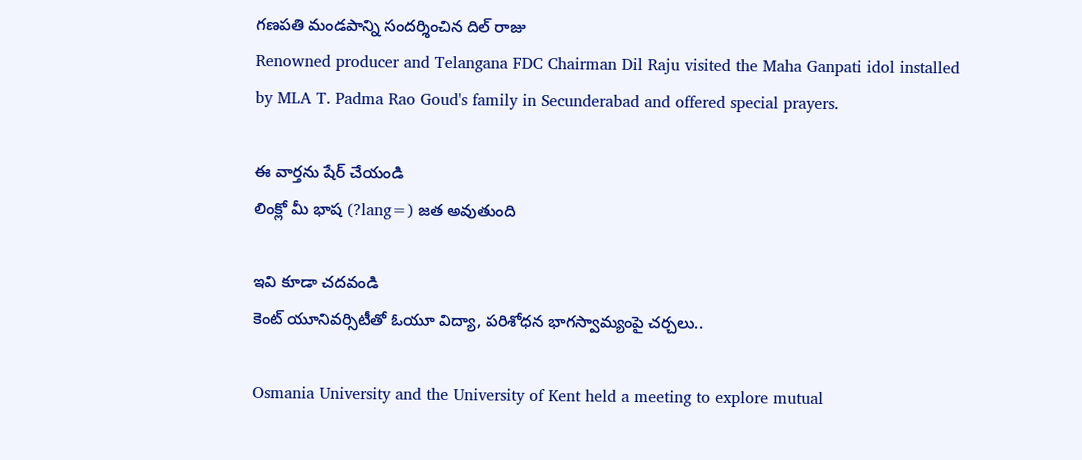గణపతి మండపాన్ని సందర్శించిన దిల్ రాజు
Renowned producer and Telangana FDC Chairman Dil Raju visited the Maha Ganpati idol installed by MLA T. Padma Rao Goud's family in Secunderabad and offered special prayers.

ఈ వార్తను షేర్ చేయండి
లింక్లో మీ భాష (?lang=) జత అవుతుంది

ఇవి కూడా చదవండి
కెంట్ యూనివర్సిటీతో ఓయూ విద్యా, పరిశోధన భాగస్వామ్యంపై చర్చలు..

Osmania University and the University of Kent held a meeting to explore mutual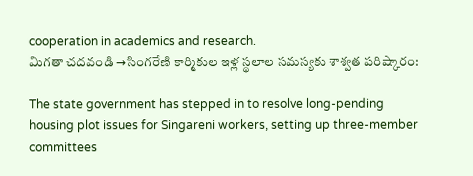cooperation in academics and research.
మిగతా చదవండి →సింగరేణి కార్మికుల ఇళ్ల స్థలాల సమస్యకు శాశ్వత పరిష్కారం:

The state government has stepped in to resolve long-pending housing plot issues for Singareni workers, setting up three-member committees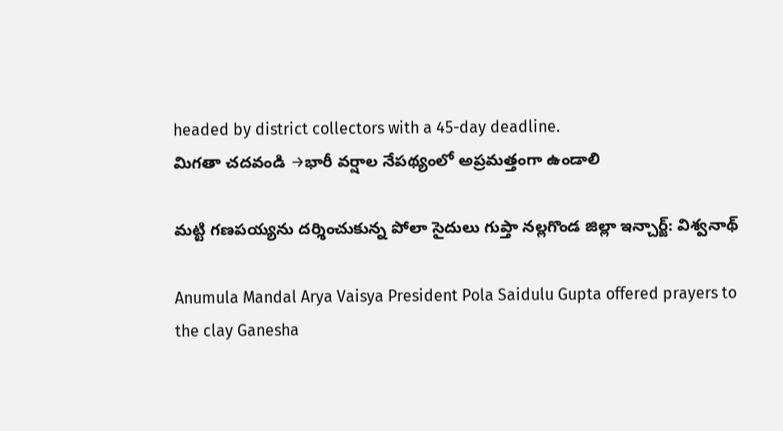headed by district collectors with a 45-day deadline.
మిగతా చదవండి →భారీ వర్షాల నేపథ్యంలో అప్రమత్తంగా ఉండాలి

మట్టి గణపయ్యను దర్శించుకున్న పోలా సైదులు గుప్తా నల్లగొండ జిల్లా ఇన్చార్జ్: విశ్వనాథ్

Anumula Mandal Arya Vaisya President Pola Saidulu Gupta offered prayers to the clay Ganesha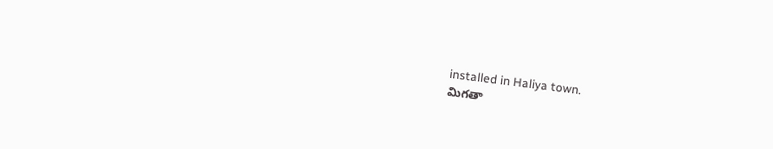installed in Haliya town.
మిగతా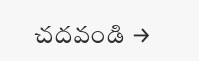చదవండి →